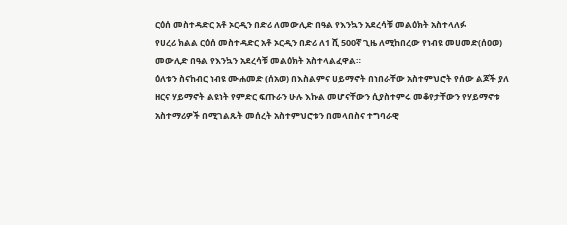ርዕሰ መስተዳድር አቶ ኦርዲን በድሪ ለመውሊድ በዓል የእንኳን አደረሳቹ መልዕክት አስተላለፉ
የሀረሪ ክልል ርዕሰ መስተዳድር አቶ ኦርዲን በድሪ ለ1 ሺ 500ኛ ጊዜ ለሚከበረው የነብዩ መሀመድ(ሰዐወ) መውሊድ በዓል የእንኳን አደረሳቹ መልዕክት አስተላልፈዋል።
ዕለቱን ስናከብር ነብዩ ሙሐመድ (ሰአወ) በእስልምና ሀይማኖት በነበራቸው አስተምህሮት የሰው ልጆች ያለ ዘርና ሃይማኖት ልዩነት የምድር ፍጡራን ሁሉ እኩል መሆናቸውን ሲያስተምሩ መቆየታቸውን የሃይማኖቱ አስተማሪዎች በሚገልጹት መሰረት አስተምህሮቱን በመላበስና ተግባራዊ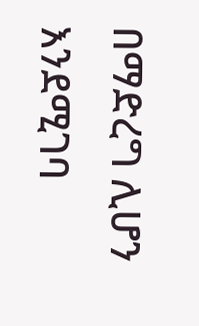በማድረግ ሊሆን እንደሚገባ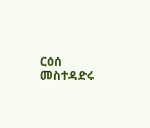ርዕሰ መስተዳድሩ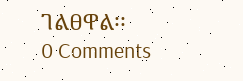ገልፀዋል፡፡
0 Comments